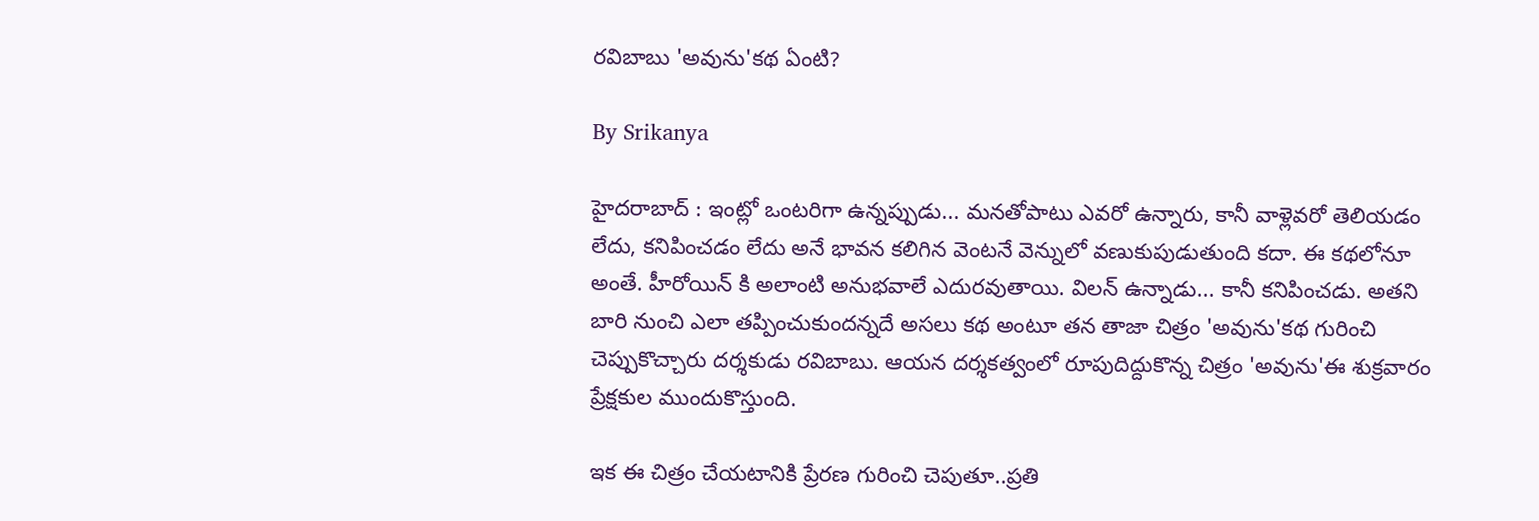రవిబాబు 'అవును'కథ ఏంటి?

By Srikanya

హైదరాబాద్ : ఇంట్లో ఒంటరిగా ఉన్నప్పుడు... మనతోపాటు ఎవరో ఉన్నారు, కానీ వాళ్లెవరో తెలియడం లేదు, కనిపించడం లేదు అనే భావన కలిగిన వెంటనే వెన్నులో వణుకుపుడుతుంది కదా. ఈ కథలోనూ అంతే. హీరోయిన్ కి అలాంటి అనుభవాలే ఎదురవుతాయి. విలన్‌ ఉన్నాడు... కానీ కనిపించడు. అతని బారి నుంచి ఎలా తప్పించుకుందన్నదే అసలు కథ అంటూ తన తాజా చిత్రం 'అవును'కథ గురించి చెప్పుకొచ్చారు దర్శకుడు రవిబాబు. ఆయన దర్శకత్వంలో రూపుదిద్దుకొన్న చిత్రం 'అవును'ఈ శుక్రవారం ప్రేక్షకుల ముందుకొస్తుంది.

ఇక ఈ చిత్రం చేయటానికి ప్రేరణ గురించి చెపుతూ..ప్రతి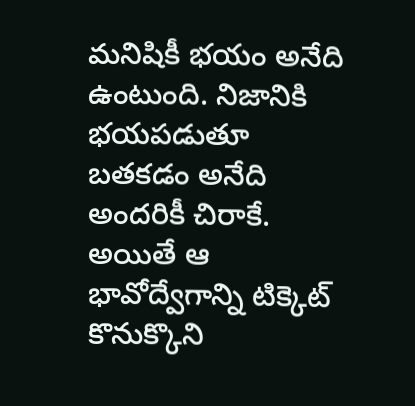మనిషికీ భయం అనేది ఉంటుంది. నిజానికి భయపడుతూ బతకడం అనేది అందరికీ చిరాకే. అయితే ఆ భావోద్వేగాన్ని టిక్కెట్‌ కొనుక్కొని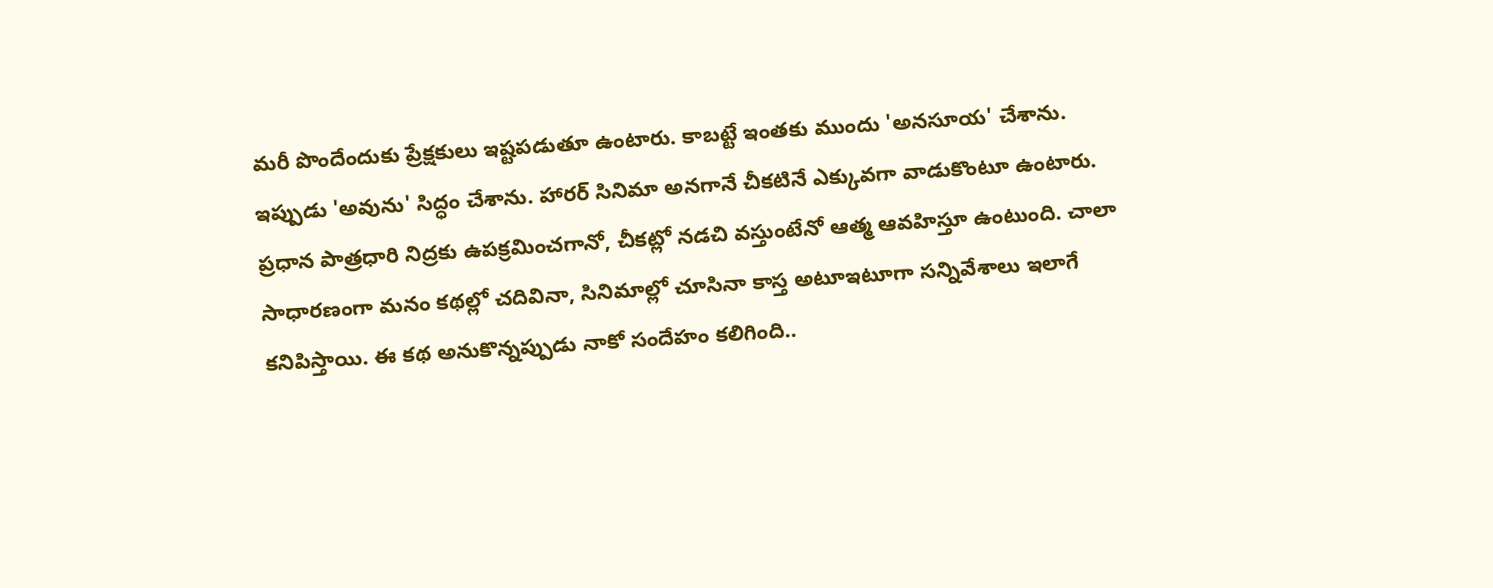మరీ పొందేందుకు ప్రేక్షకులు ఇష్టపడుతూ ఉంటారు. కాబట్టే ఇంతకు ముందు 'అనసూయ' చేశాను. ఇప్పుడు 'అవును' సిద్ధం చేశాను. హారర్‌ సినిమా అనగానే చీకటినే ఎక్కువగా వాడుకొంటూ ఉంటారు. ప్రధాన పాత్రధారి నిద్రకు ఉపక్రమించగానో, చీకట్లో నడచి వస్తుంటేనో ఆత్మ ఆవహిస్తూ ఉంటుంది. చాలా సాధారణంగా మనం కథల్లో చదివినా, సినిమాల్లో చూసినా కాస్త అటూఇటూగా సన్నివేశాలు ఇలాగే కనిపిస్తాయి. ఈ కథ అనుకొన్నప్పుడు నాకో సందేహం కలిగింది..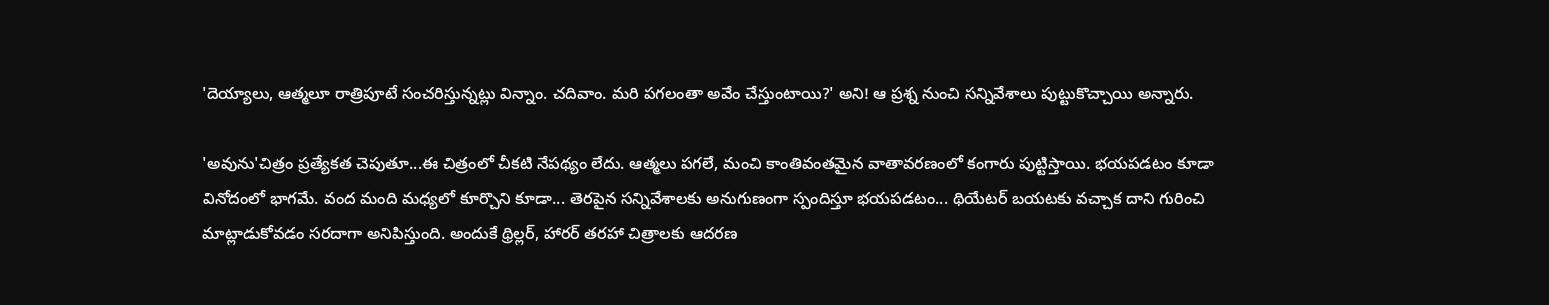'దెయ్యాలు, ఆత్మలూ రాత్రిపూటే సంచరిస్తున్నట్లు విన్నాం. చదివాం. మరి పగలంతా అవేం చేస్తుంటాయి?' అని! ఆ ప్రశ్న నుంచి సన్నివేశాలు పుట్టుకొచ్చాయి అన్నారు.

'అవును'చిత్రం ప్రత్యేకత చెపుతూ...ఈ చిత్రంలో చీకటి నేపథ్యం లేదు. ఆత్మలు పగలే, మంచి కాంతివంతమైన వాతావరణంలో కంగారు పుట్టిస్తాయి. భయపడటం కూడా వినోదంలో భాగమే. వంద మంది మధ్యలో కూర్చొని కూడా... తెరపైన సన్నివేశాలకు అనుగుణంగా స్పందిస్తూ భయపడటం... థియేటర్‌ బయటకు వచ్చాక దాని గురించి మాట్లాడుకోవడం సరదాగా అనిపిస్తుంది. అందుకే థ్రిల్లర్‌, హారర్‌ తరహా చిత్రాలకు ఆదరణ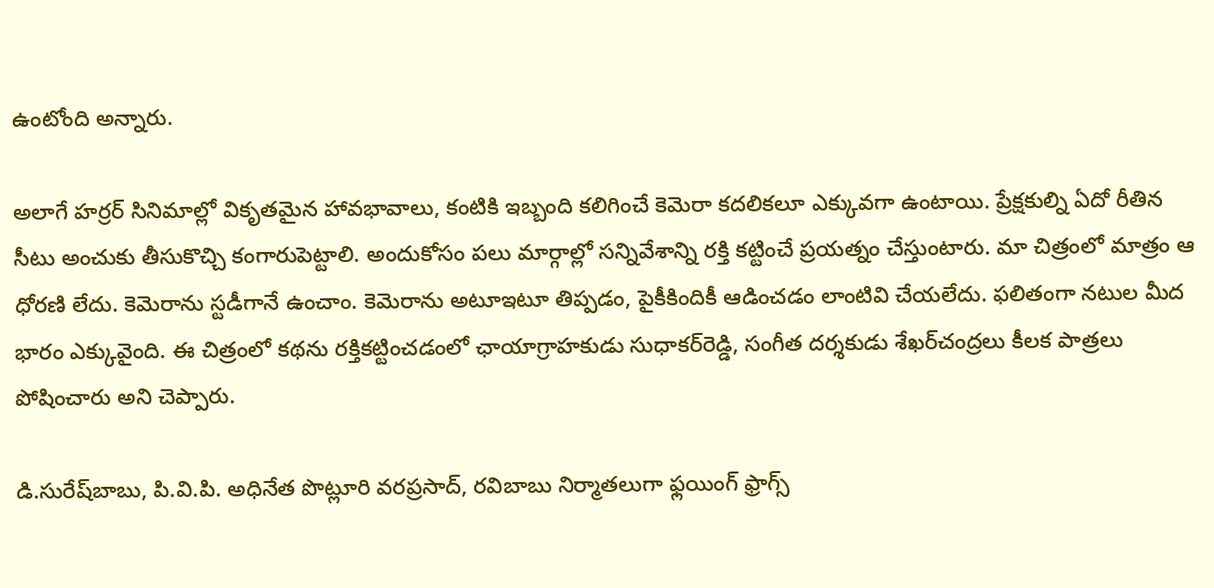ఉంటోంది అన్నారు.

అలాగే హర్రర్ సినిమాల్లో వికృతమైన హావభావాలు, కంటికి ఇబ్బంది కలిగించే కెమెరా కదలికలూ ఎక్కువగా ఉంటాయి. ప్రేక్షకుల్ని ఏదో రీతిన సీటు అంచుకు తీసుకొచ్చి కంగారుపెట్టాలి. అందుకోసం పలు మార్గాల్లో సన్నివేశాన్ని రక్తి కట్టించే ప్రయత్నం చేస్తుంటారు. మా చిత్రంలో మాత్రం ఆ ధోరణి లేదు. కెమెరాను స్టడీగానే ఉంచాం. కెమెరాను అటూఇటూ తిప్పడం, పైకీకిందికీ ఆడించడం లాంటివి చేయలేదు. ఫలితంగా నటుల మీద భారం ఎక్కువైంది. ఈ చిత్రంలో కథను రక్తికట్టించడంలో ఛాయాగ్రాహకుడు సుధాకర్‌రెడ్డి, సంగీత దర్శకుడు శేఖర్‌చంద్రలు కీలక పాత్రలు పోషించారు అని చెప్పారు.

డి.సురేష్‌బాబు, పి.వి.పి. అధినేత పొట్లూరి వరప్రసాద్‌, రవిబాబు నిర్మాతలుగా ఫ్లయింగ్‌ ఫ్రాగ్స్‌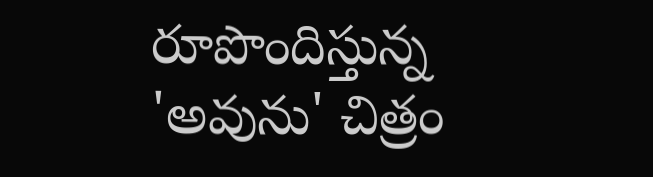రూపొందిస్తున్న 'అవును' చిత్రం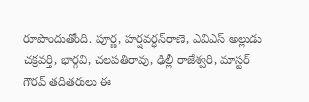రూపొందుతోంది. పూర్ణ, హర్షవర్ధన్‌రాణె, ఎవిఎస్‌ అల్లుడు చక్రవర్తి, భార్గవి, చలపతిరావు, ఢిల్లీ రాజేశ్వరి, మాస్టర్‌ గౌరవ్‌ తదితరులు ఈ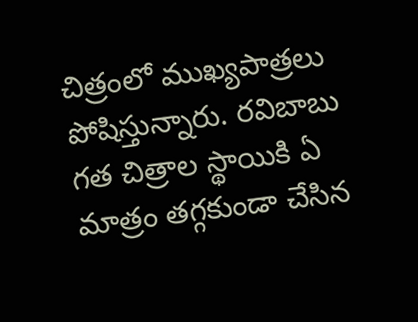చిత్రంలో ముఖ్యపాత్రలు పోషిస్తున్నారు. రవిబాబు గత చిత్రాల స్థాయికి ఏ మాత్రం తగ్గకుండా చేసిన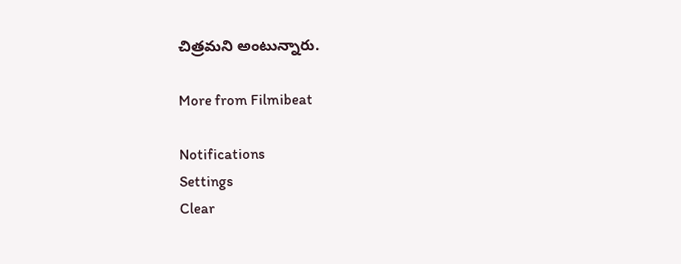చిత్రమని అంటున్నారు.

More from Filmibeat

Notifications
Settings
Clear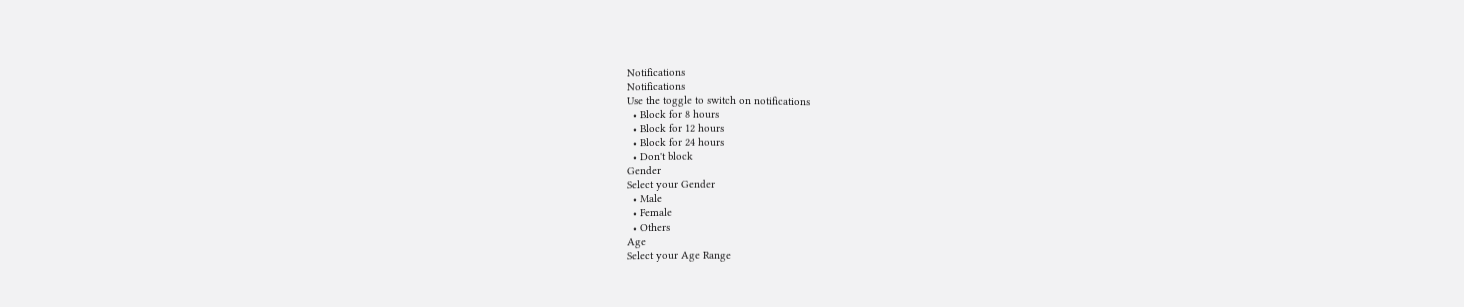Notifications
Notifications
Use the toggle to switch on notifications
  • Block for 8 hours
  • Block for 12 hours
  • Block for 24 hours
  • Don't block
Gender
Select your Gender
  • Male
  • Female
  • Others
Age
Select your Age Range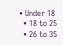• Under 18
  • 18 to 25
  • 26 to 35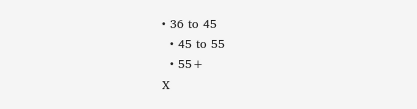• 36 to 45
  • 45 to 55
  • 55+
X